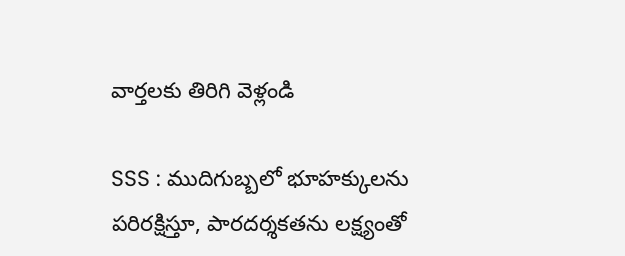వార్తలకు తిరిగి వెళ్లండి

SSS : ముదిగుబ్బలో భూహక్కులను పరిరక్షిస్తూ, పారదర్శకతను లక్ష్యంతో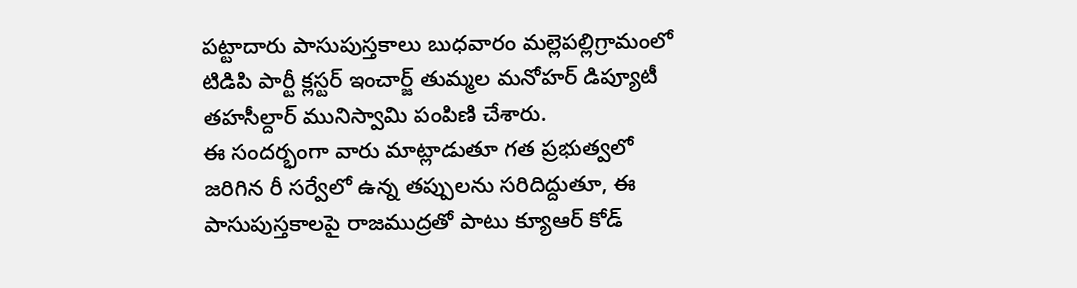పట్టాదారు పాసుపుస్తకాలు బుధవారం మల్లెపల్లిగ్రామంలో టిడిపి పార్టీ క్లస్టర్ ఇంచార్జ్ తుమ్మల మనోహర్ డిప్యూటీ తహసీల్దార్ మునిస్వామి పంపిణి చేశారు.
ఈ సందర్భంగా వారు మాట్లాడుతూ గత ప్రభుత్వలో జరిగిన రీ సర్వేలో ఉన్న తప్పులను సరిదిద్దుతూ, ఈ పాసుపుస్తకాలపై రాజముద్రతో పాటు క్యూఆర్ కోడ్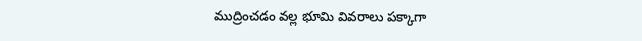ముద్రించడం వల్ల భూమి వివరాలు పక్కాగా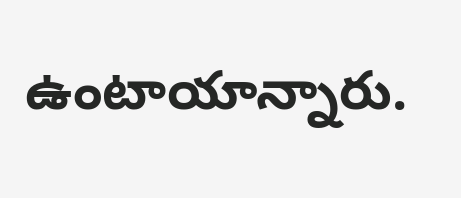ఉంటాయాన్నారు.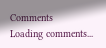Comments
Loading comments...